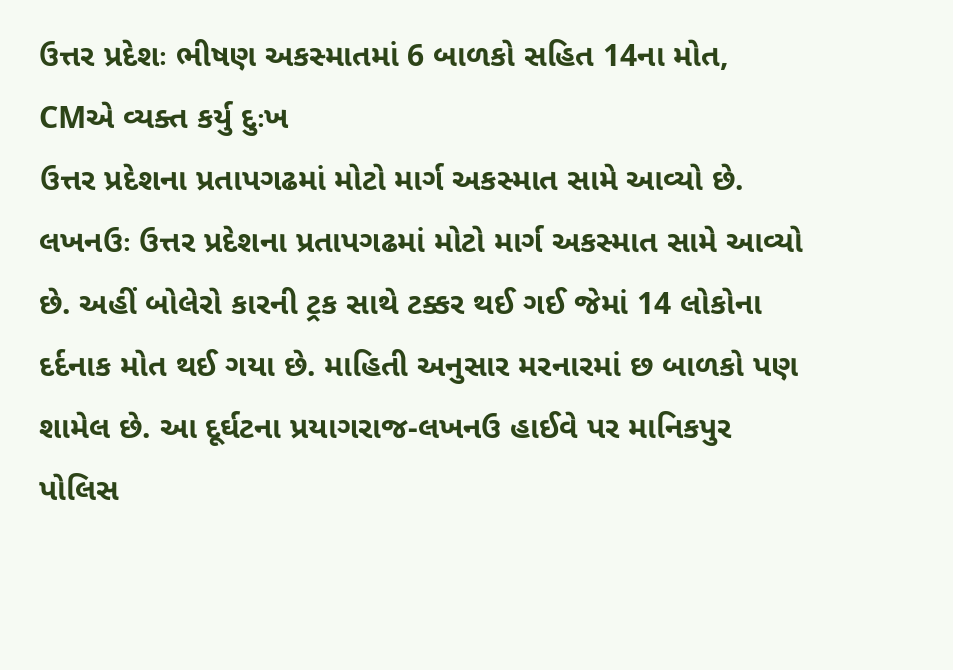ઉત્તર પ્રદેશઃ ભીષણ અકસ્માતમાં 6 બાળકો સહિત 14ના મોત, CMએ વ્યક્ત કર્યુ દુઃખ
ઉત્તર પ્રદેશના પ્રતાપગઢમાં મોટો માર્ગ અકસ્માત સામે આવ્યો છે.
લખનઉઃ ઉત્તર પ્રદેશના પ્રતાપગઢમાં મોટો માર્ગ અકસ્માત સામે આવ્યો છે. અહીં બોલેરો કારની ટ્રક સાથે ટક્કર થઈ ગઈ જેમાં 14 લોકોના દર્દનાક મોત થઈ ગયા છે. માહિતી અનુસાર મરનારમાં છ બાળકો પણ શામેલ છે. આ દૂર્ઘટના પ્રયાગરાજ-લખનઉ હાઈવે પર માનિકપુર પોલિસ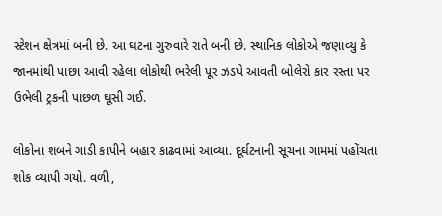સ્ટેશન ક્ષેત્રમાં બની છે. આ ઘટના ગુરુવારે રાતે બની છે. સ્થાનિક લોકોએ જણાવ્યુ કે જાનમાંથી પાછા આવી રહેલા લોકોથી ભરેલી પૂર ઝડપે આવતી બોલેરો કાર રસ્તા પર ઉભેલી ટ્રકની પાછળ ઘૂસી ગઈ.

લોકોના શબને ગાડી કાપીને બહાર કાઢવામાં આવ્યા. દૂર્ઘટનાની સૂચના ગામમાં પહોંચતા શોક વ્યાપી ગયો. વળી,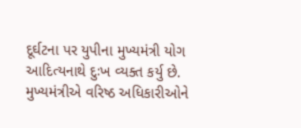દૂર્ઘટના પર યુપીના મુખ્યમંત્રી યોગ આદિત્યનાથે દુઃખ વ્યક્ત કર્યુ છે. મુખ્યમંત્રીએ વરિષ્ઠ અધિકારીઓને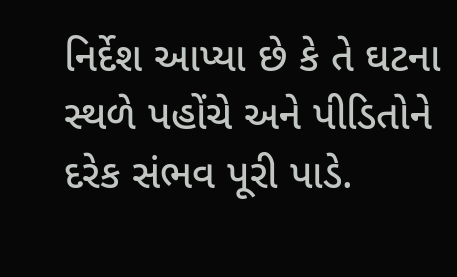નિર્દેશ આપ્યા છે કે તે ઘટના સ્થળે પહોંચે અને પીડિતોને દરેક સંભવ પૂરી પાડે.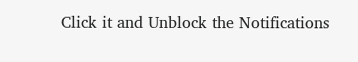Click it and Unblock the Notifications